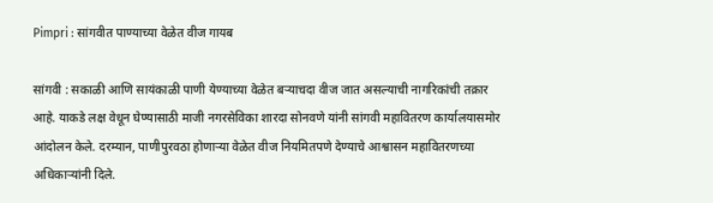Pimpri : सांगवीत पाण्याच्या वेळेत वीज गायब

सांगवी : सकाळी आणि सायंकाळी पाणी येण्याच्या वेळेत बऱ्याचदा वीज जात असल्याची नागरिकांची तक्रार आहे. याकडे लक्ष वेधून घेण्यासाठी माजी नगरसेविका शारदा सोनवणे यांनी सांगवी महावितरण कार्यालयासमोर आंदोलन केले. दरम्यान, पाणीपुरवठा होणाऱ्या वेळेत वीज नियमितपणे देण्याचे आश्वासन महावितरणच्या अधिकाऱ्यांनी दिले.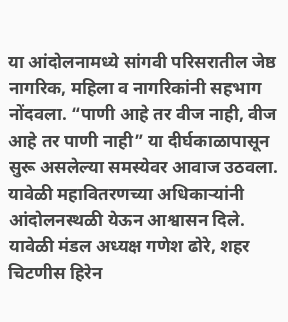या आंदोलनामध्ये सांगवी परिसरातील जेष्ठ नागरिक, महिला व नागरिकांनी सहभाग नोंदवला. “पाणी आहे तर वीज नाही, वीज आहे तर पाणी नाही” या दीर्घकाळापासून सुरू असलेल्या समस्येवर आवाज उठवला. यावेळी महावितरणच्या अधिकाऱ्यांनी आंदोलनस्थळी येऊन आश्वासन दिले.
यावेळी मंडल अध्यक्ष गणेश ढोरे, शहर चिटणीस हिरेन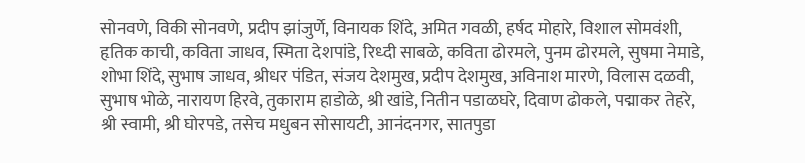सोनवणे, विकी सोनवणे, प्रदीप झांजुर्णे, विनायक शिंदे, अमित गवळी, हर्षद मोहारे, विशाल सोमवंशी, हृतिक काची, कविता जाधव, स्मिता देशपांडे, रिध्दी साबळे, कविता ढोरमले, पुनम ढोरमले, सुषमा नेमाडे, शोभा शिंदे, सुभाष जाधव, श्रीधर पंडित, संजय देशमुख, प्रदीप देशमुख, अविनाश मारणे, विलास दळवी, सुभाष भोळे, नारायण हिरवे, तुकाराम हाडोळे, श्री खांडे, नितीन पडाळघरे, दिवाण ढोकले, पद्माकर तेहरे, श्री स्वामी, श्री घोरपडे, तसेच मधुबन सोसायटी, आनंदनगर, सातपुडा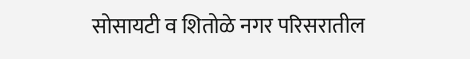सोसायटी व शितोळे नगर परिसरातील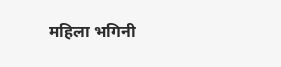महिला भगिनी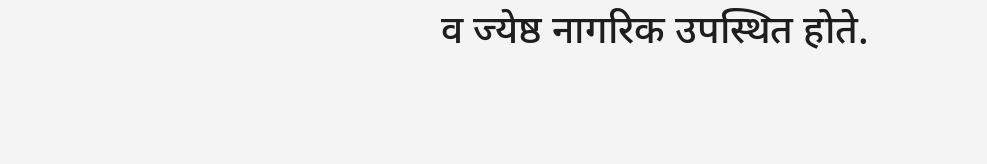व ज्येष्ठ नागरिक उपस्थित होते.